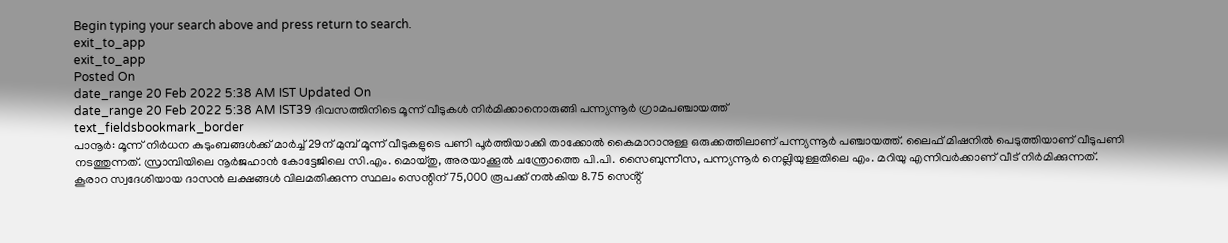Begin typing your search above and press return to search.
exit_to_app
exit_to_app
Posted On
date_range 20 Feb 2022 5:38 AM IST Updated On
date_range 20 Feb 2022 5:38 AM IST39 ദിവസത്തിനിടെ മൂന്ന് വീടുകൾ നിർമിക്കാനൊരുങ്ങി പന്ന്യന്നൂർ ഗ്രാമപഞ്ചായത്ത്
text_fieldsbookmark_border
പാനൂർ: മൂന്ന് നിർധന കുടുംബങ്ങൾക്ക് മാർച്ച് 29ന് മുമ്പ് മൂന്ന് വീടുകളുടെ പണി പൂർത്തിയാക്കി താക്കോൽ കൈമാറാനുള്ള ഒരുക്കത്തിലാണ് പന്ന്യന്നൂർ പഞ്ചായത്ത്. ലൈഫ് മിഷനിൽ പെടുത്തിയാണ് വീടുപണി നടത്തുന്നത്. സ്രാമ്പിയിലെ നൂർജഹാൻ കോട്ടേജിലെ സി.എം. മൊയ്തു, അരയാക്കൂൽ ചന്ത്രോത്തെ പി.പി. സൈബുന്നീസ, പന്ന്യന്നൂർ നെല്ലിയുള്ളതിലെ എം. മറിയു എന്നിവർക്കാണ് വീട് നിർമിക്കുന്നത്. കൂരാറ സ്വദേശിയായ ദാസൻ ലക്ഷങ്ങൾ വിലമതിക്കുന്ന സ്ഥലം സെന്റിന് 75,000 രൂപക്ക് നൽകിയ 8.75 സെൻ്റ്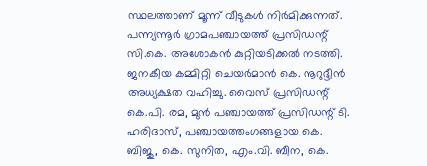സ്ഥലത്താണ് മൂന്ന് വീടുകൾ നിർമിക്കുന്നത്. പന്ന്യന്നൂർ ഗ്രാമപഞ്ചായത്ത് പ്രസിഡന്റ് സി.കെ. അശോകൻ കുറ്റിയടിക്കൽ നടത്തി. ജനകീയ കമ്മിറ്റി ചെയർമാൻ കെ. നൂറുദ്ദീൻ അധ്യക്ഷത വഹിച്ചു. വൈസ് പ്രസിഡന്റ് കെ.പി. രമ, മുൻ പഞ്ചായത്ത് പ്രസിഡന്റ് ടി. ഹരിദാസ്, പഞ്ചായത്തംഗങ്ങളായ കെ. ബിജു, കെ. സുനിത, എം.വി. ബീന, കെ.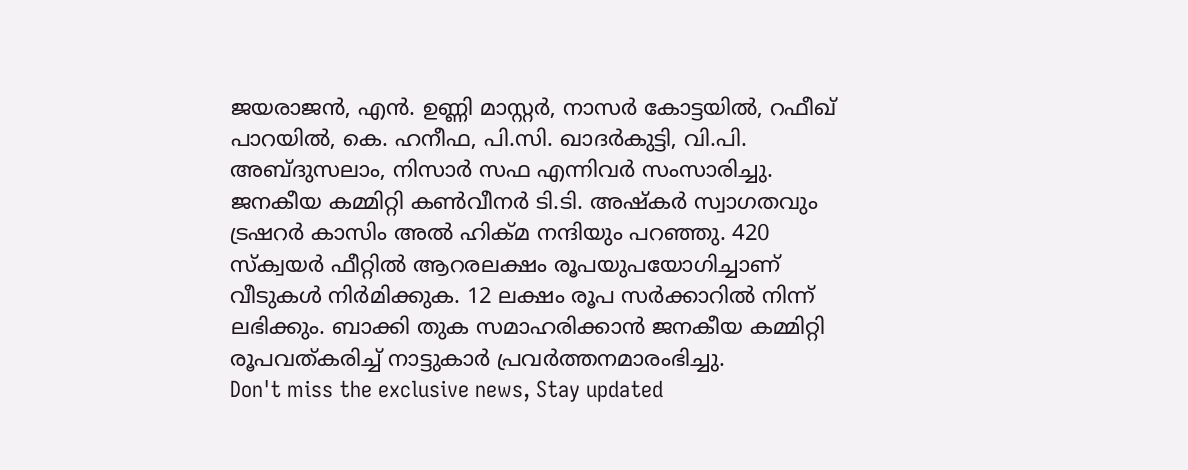ജയരാജൻ, എൻ. ഉണ്ണി മാസ്റ്റർ, നാസർ കോട്ടയിൽ, റഫീഖ് പാറയിൽ, കെ. ഹനീഫ, പി.സി. ഖാദർകുട്ടി, വി.പി. അബ്ദുസലാം, നിസാർ സഫ എന്നിവർ സംസാരിച്ചു. ജനകീയ കമ്മിറ്റി കൺവീനർ ടി.ടി. അഷ്കർ സ്വാഗതവും ട്രഷറർ കാസിം അൽ ഹിക്മ നന്ദിയും പറഞ്ഞു. 420 സ്ക്വയർ ഫീറ്റിൽ ആറരലക്ഷം രൂപയുപയോഗിച്ചാണ് വീടുകൾ നിർമിക്കുക. 12 ലക്ഷം രൂപ സർക്കാറിൽ നിന്ന് ലഭിക്കും. ബാക്കി തുക സമാഹരിക്കാൻ ജനകീയ കമ്മിറ്റി രൂപവത്കരിച്ച് നാട്ടുകാർ പ്രവർത്തനമാരംഭിച്ചു.
Don't miss the exclusive news, Stay updated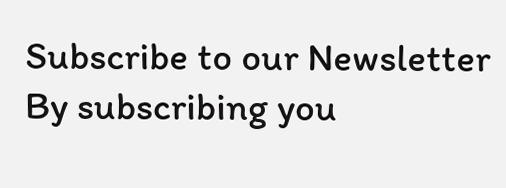Subscribe to our Newsletter
By subscribing you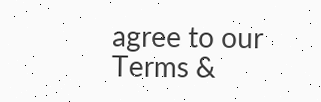agree to our Terms &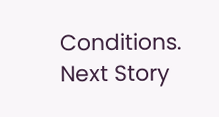Conditions.
Next Story